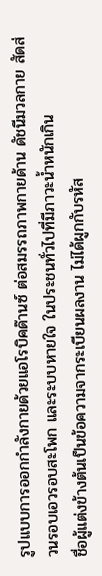รูปแบบการออกกำลังกายด้วยแอโรบิคด๊านซ์ ต่อสมรรถภาพกายด้าน ดัชนีมวลกาย สัดส่วนรอบเอวรอบสะโพก และระบบหายใจ ในประชนทั่วไปที่มีภาวะน้ำหนักเกิน
ชื่อผู้แต่งข้างต้นเป็นข้อความจากระเบียนผลงาน ไม่ได้ผูกกับรหัส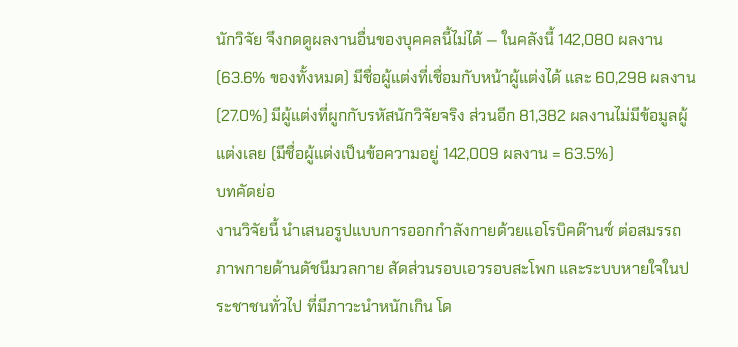นักวิจัย จึงกดดูผลงานอื่นของบุคคลนี้ไม่ได้ — ในคลังนี้ 142,080 ผลงาน (63.6% ของทั้งหมด) มีชื่อผู้แต่งที่เชื่อมกับหน้าผู้แต่งได้ และ 60,298 ผลงาน (27.0%) มีผู้แต่งที่ผูกกับรหัสนักวิจัยจริง ส่วนอีก 81,382 ผลงานไม่มีข้อมูลผู้แต่งเลย (มีชื่อผู้แต่งเป็นข้อความอยู่ 142,009 ผลงาน = 63.5%)
บทคัดย่อ
งานวิจัยนี้ นำเสนอรูปแบบการออกกำลังกายด้วยแอโรบิคด๊านซ์ ต่อสมรรถภาพกายด้านดัชนีมวลกาย สัดส่วนรอบเอวรอบสะโพก และระบบหายใจในประชาชนทั่วไป ที่มีภาวะนำหนักเกิน โด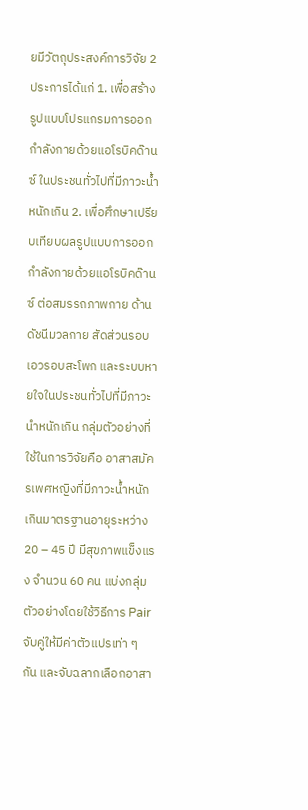ยมีวัตถุประสงค์การวิจัย 2 ประการได้แก่ 1. เพื่อสร้างรูปแบบโปรแกรมการออกกำลังกายด้วยแอโรบิคด๊านซ์ ในประชนทั่วไปที่มีภาวะน้ำหนักเกิน 2. เพื่อศึกษาเปรียบเทียบผลรูปแบบการออกกำลังกายด้วยแอโรบิคด๊านซ์ ต่อสมรรถภาพกาย ด้านดัชนีมวลกาย สัดส่วนรอบเอวรอบสะโพก และระบบหายใจในประชนทั่วไปที่มีภาวะนำหนักเกิน กลุ่มตัวอย่างที่ใช้ในการวิจัยคือ อาสาสมัครเพศหญิงที่มีภาวะน้ำหนักเกินมาตรฐานอายุระหว่าง 20 – 45 ปี มีสุขภาพแข็งแรง จำนวน 60 คน แบ่งกลุ่มตัวอย่างโดยใช้วิธีการ Pair จับคู่ให้มีค่าตัวแปรเท่า ๆ กัน และจับฉลากเลือกอาสา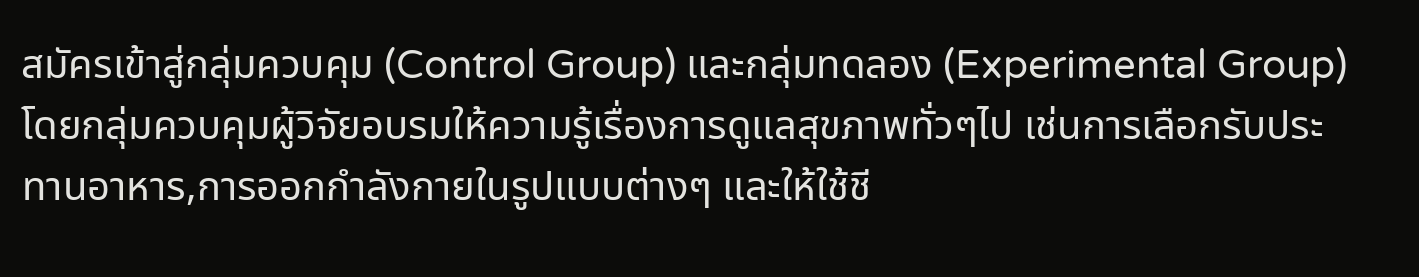สมัครเข้าสู่กลุ่มควบคุม (Control Group) และกลุ่มทดลอง (Experimental Group) โดยกลุ่มควบคุมผู้วิจัยอบรมให้ความรู้เรื่องการดูแลสุขภาพทั่วๆไป เช่นการเลือกรับประทานอาหาร,การออกกำลังกายในรูปแบบต่างๆ และให้ใช้ชี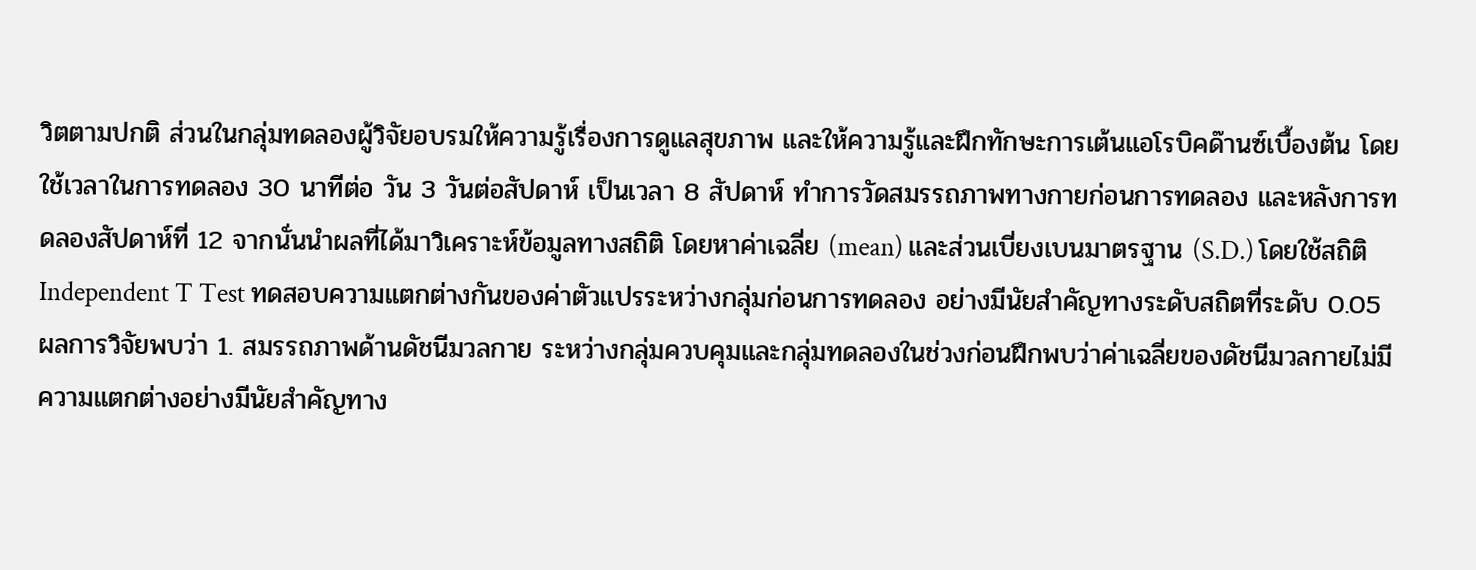วิตตามปกติ ส่วนในกลุ่มทดลองผู้วิจัยอบรมให้ความรู้เรื่องการดูแลสุขภาพ และให้ความรู้และฝึกทักษะการเต้นแอโรบิคด๊านซ์เบื้องต้น โดยใช้เวลาในการทดลอง 30 นาทีต่อ วัน 3 วันต่อสัปดาห์ เป็นเวลา 8 สัปดาห์ ทำการวัดสมรรถภาพทางกายก่อนการทดลอง และหลังการทดลองสัปดาห์ที่ 12 จากนั่นนำผลที่ได้มาวิเคราะห์ข้อมูลทางสถิติ โดยหาค่าเฉลี่ย (mean) และส่วนเบี่ยงเบนมาตรฐาน (S.D.) โดยใช้สถิติ Independent T Test ทดสอบความแตกต่างกันของค่าตัวแปรระหว่างกลุ่มก่อนการทดลอง อย่างมีนัยสำคัญทางระดับสถิตที่ระดับ 0.05 ผลการวิจัยพบว่า 1. สมรรถภาพด้านดัชนีมวลกาย ระหว่างกลุ่มควบคุมและกลุ่มทดลองในช่วงก่อนฝึกพบว่าค่าเฉลี่ยของดัชนีมวลกายไม่มีความแตกต่างอย่างมีนัยสำคัญทาง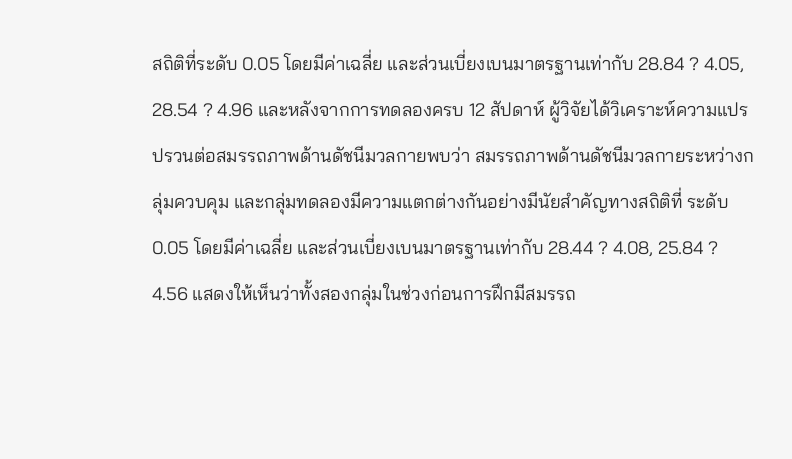สถิติที่ระดับ 0.05 โดยมีค่าเฉลี่ย และส่วนเบี่ยงเบนมาตรฐานเท่ากับ 28.84 ? 4.05, 28.54 ? 4.96 และหลังจากการทดลองครบ 12 สัปดาห์ ผู้วิจัยได้วิเคราะห์ความแปรปรวนต่อสมรรถภาพด้านดัชนีมวลกายพบว่า สมรรถภาพด้านดัชนีมวลกายระหว่างกลุ่มควบคุม และกลุ่มทดลองมีความแตกต่างกันอย่างมีนัยสำคัญทางสถิติที่ ระดับ 0.05 โดยมีค่าเฉลี่ย และส่วนเบี่ยงเบนมาตรฐานเท่ากับ 28.44 ? 4.08, 25.84 ? 4.56 แสดงให้เห็นว่าทั้งสองกลุ่มในช่วงก่อนการฝึกมีสมรรถ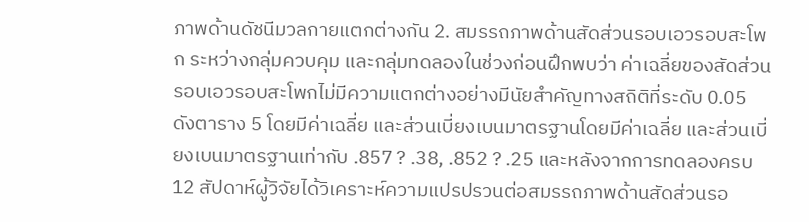ภาพด้านดัชนีมวลกายแตกต่างกัน 2. สมรรถภาพด้านสัดส่วนรอบเอวรอบสะโพก ระหว่างกลุ่มควบคุม และกลุ่มทดลองในช่วงก่อนฝึกพบว่า ค่าเฉลี่ยของสัดส่วนรอบเอวรอบสะโพกไม่มีความแตกต่างอย่างมีนัยสำคัญทางสถิติที่ระดับ 0.05 ดังตาราง 5 โดยมีค่าเฉลี่ย และส่วนเบี่ยงเบนมาตรฐานโดยมีค่าเฉลี่ย และส่วนเบี่ยงเบนมาตรฐานเท่ากับ .857 ? .38, .852 ? .25 และหลังจากการทดลองครบ 12 สัปดาห์ผู้วิจัยได้วิเคราะห์ความแปรปรวนต่อสมรรถภาพด้านสัดส่วนรอ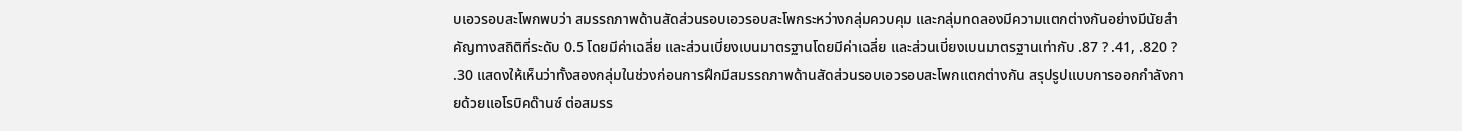บเอวรอบสะโพกพบว่า สมรรถภาพด้านสัดส่วนรอบเอวรอบสะโพกระหว่างกลุ่มควบคุม และกลุ่มทดลองมีความแตกต่างกันอย่างมีนัยสำคัญทางสถิติที่ระดับ 0.5 โดยมีค่าเฉลี่ย และส่วนเบี่ยงเบนมาตรฐานโดยมีค่าเฉลี่ย และส่วนเบี่ยงเบนมาตรฐานเท่ากับ .87 ? .41, .820 ? .30 แสดงให้เห็นว่าทั้งสองกลุ่มในช่วงก่อนการฝึกมีสมรรถภาพด้านสัดส่วนรอบเอวรอบสะโพกแตกต่างกัน สรุปรูปแบบการออกกำลังกายด้วยแอโรบิคด๊านซ์ ต่อสมรร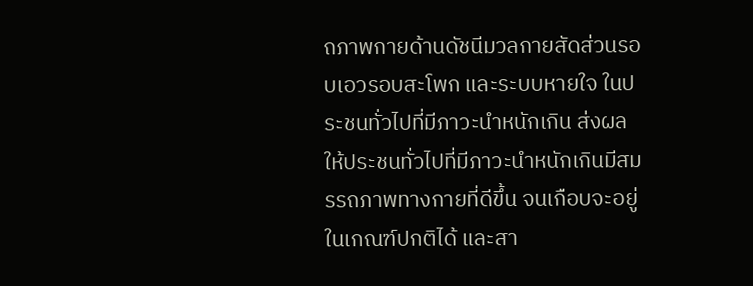ถภาพกายด้านดัชนีมวลกายสัดส่วนรอบเอวรอบสะโพก และระบบหายใจ ในประชนทั่วไปที่มีภาวะนำหนักเกิน ส่งผลให้ประชนทั่วไปที่มีภาวะนำหนักเกินมีสมรรถภาพทางกายที่ดีขึ้น จนเกือบจะอยู่ในเกณฑ์ปกติได้ และสา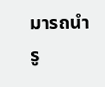มารถนำรู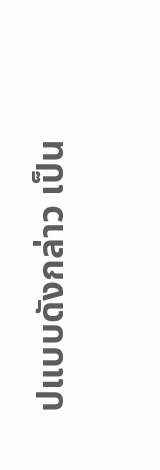ปแบบดังกล่าว เป็น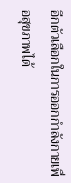อีกตัวเลือกในการออกกำลังกายเพื่อสุขภาพได้